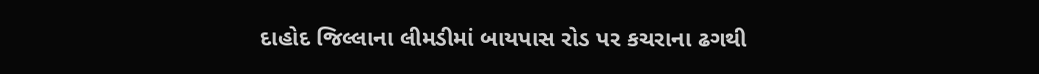દાહોદ જિલ્લાના લીમડીમાં બાયપાસ રોડ પર કચરાના ઢગથી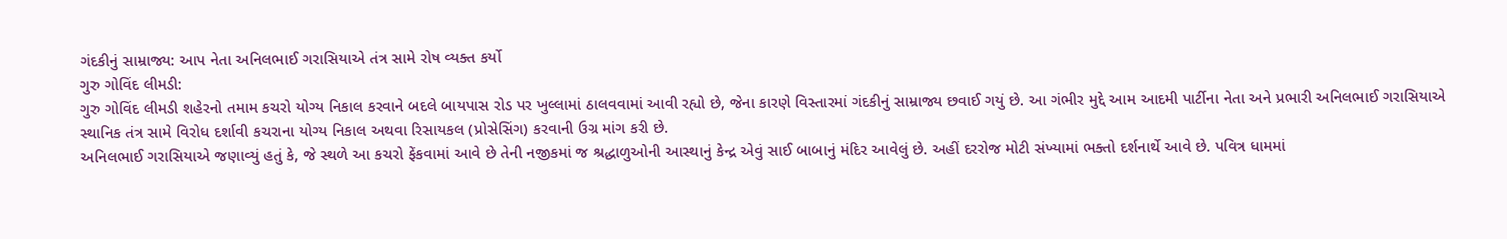ગંદકીનું સામ્રાજ્ય: આપ નેતા અનિલભાઈ ગરાસિયાએ તંત્ર સામે રોષ વ્યક્ત કર્યો
ગુરુ ગોવિંદ લીમડી:
ગુરુ ગોવિંદ લીમડી શહેરનો તમામ કચરો યોગ્ય નિકાલ કરવાને બદલે બાયપાસ રોડ પર ખુલ્લામાં ઠાલવવામાં આવી રહ્યો છે, જેના કારણે વિસ્તારમાં ગંદકીનું સામ્રાજ્ય છવાઈ ગયું છે. આ ગંભીર મુદ્દે આમ આદમી પાર્ટીના નેતા અને પ્રભારી અનિલભાઈ ગરાસિયાએ સ્થાનિક તંત્ર સામે વિરોધ દર્શાવી કચરાના યોગ્ય નિકાલ અથવા રિસાયકલ (પ્રોસેસિંગ) કરવાની ઉગ્ર માંગ કરી છે.
અનિલભાઈ ગરાસિયાએ જણાવ્યું હતું કે, જે સ્થળે આ કચરો ફેંકવામાં આવે છે તેની નજીકમાં જ શ્રદ્ધાળુઓની આસ્થાનું કેન્દ્ર એવું સાઈ બાબાનું મંદિર આવેલું છે. અહીં દરરોજ મોટી સંખ્યામાં ભક્તો દર્શનાર્થે આવે છે. પવિત્ર ધામમાં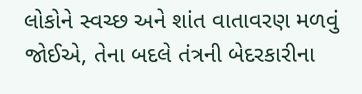લોકોને સ્વચ્છ અને શાંત વાતાવરણ મળવું જોઈએ, તેના બદલે તંત્રની બેદરકારીના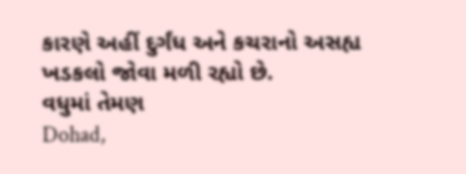કારણે અહીં દુર્ગંધ અને કચરાનો અસહ્ય ખડકલો જોવા મળી રહ્યો છે.
વધુમાં તેમણ
Dohad,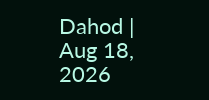Dahod | Aug 18, 2026